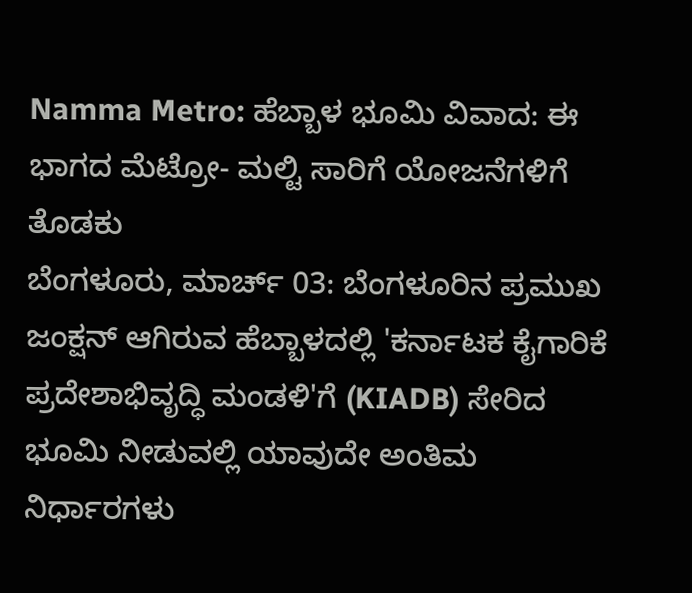Namma Metro: ಹೆಬ್ಬಾಳ ಭೂಮಿ ವಿವಾದ: ಈ ಭಾಗದ ಮೆಟ್ರೋ- ಮಲ್ಟಿ ಸಾರಿಗೆ ಯೋಜನೆಗಳಿಗೆ ತೊಡಕು
ಬೆಂಗಳೂರು, ಮಾರ್ಚ್ 03: ಬೆಂಗಳೂರಿನ ಪ್ರಮುಖ ಜಂಕ್ಷನ್ ಆಗಿರುವ ಹೆಬ್ಬಾಳದಲ್ಲಿ 'ಕರ್ನಾಟಕ ಕೈಗಾರಿಕೆ ಪ್ರದೇಶಾಭಿವೃದ್ಧಿ ಮಂಡಳಿ'ಗೆ (KIADB) ಸೇರಿದ ಭೂಮಿ ನೀಡುವಲ್ಲಿ ಯಾವುದೇ ಅಂತಿಮ ನಿರ್ಧಾರಗಳು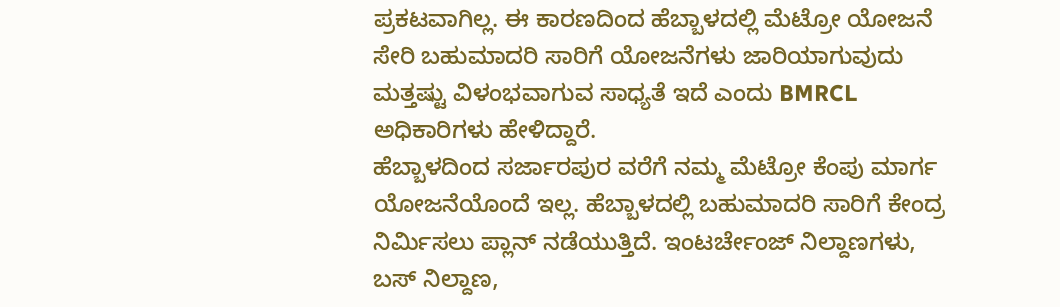ಪ್ರಕಟವಾಗಿಲ್ಲ. ಈ ಕಾರಣದಿಂದ ಹೆಬ್ಬಾಳದಲ್ಲಿ ಮೆಟ್ರೋ ಯೋಜನೆ ಸೇರಿ ಬಹುಮಾದರಿ ಸಾರಿಗೆ ಯೋಜನೆಗಳು ಜಾರಿಯಾಗುವುದು ಮತ್ತಷ್ಟು ವಿಳಂಭವಾಗುವ ಸಾಧ್ಯತೆ ಇದೆ ಎಂದು BMRCL ಅಧಿಕಾರಿಗಳು ಹೇಳಿದ್ದಾರೆ.
ಹೆಬ್ಬಾಳದಿಂದ ಸರ್ಜಾರಪುರ ವರೆಗೆ ನಮ್ಮ ಮೆಟ್ರೋ ಕೆಂಪು ಮಾರ್ಗ ಯೋಜನೆಯೊಂದೆ ಇಲ್ಲ. ಹೆಬ್ಬಾಳದಲ್ಲಿ ಬಹುಮಾದರಿ ಸಾರಿಗೆ ಕೇಂದ್ರ ನಿರ್ಮಿಸಲು ಪ್ಲಾನ್ ನಡೆಯುತ್ತಿದೆ. ಇಂಟರ್ಚೇಂಜ್ ನಿಲ್ದಾಣಗಳು, ಬಸ್ ನಿಲ್ದಾಣ,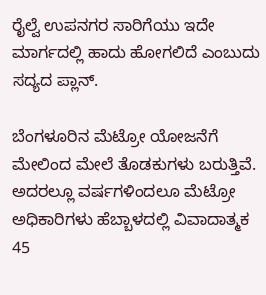ರೈಲ್ವೆ ಉಪನಗರ ಸಾರಿಗೆಯು ಇದೇ ಮಾರ್ಗದಲ್ಲಿ ಹಾದು ಹೋಗಲಿದೆ ಎಂಬುದು ಸದ್ಯದ ಪ್ಲಾನ್.

ಬೆಂಗಳೂರಿನ ಮೆಟ್ರೋ ಯೋಜನೆಗೆ ಮೇಲಿಂದ ಮೇಲೆ ತೊಡಕುಗಳು ಬರುತ್ತಿವೆ. ಅದರಲ್ಲೂ ವರ್ಷಗಳಿಂದಲೂ ಮೆಟ್ರೋ ಅಧಿಕಾರಿಗಳು ಹೆಬ್ಬಾಳದಲ್ಲಿ ವಿವಾದಾತ್ಮಕ 45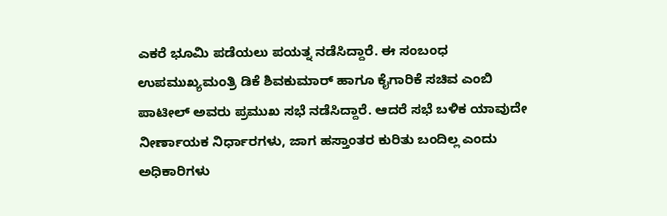ಎಕರೆ ಭೂಮಿ ಪಡೆಯಲು ಪಯತ್ನ ನಡೆಸಿದ್ದಾರೆ. ಈ ಸಂಬಂಧ ಉಪಮುಖ್ಯಮಂತ್ರಿ ಡಿಕೆ ಶಿವಕುಮಾರ್ ಹಾಗೂ ಕೈಗಾರಿಕೆ ಸಚಿವ ಎಂಬಿ ಪಾಟೀಲ್ ಅವರು ಪ್ರಮುಖ ಸಭೆ ನಡೆಸಿದ್ದಾರೆ. ಆದರೆ ಸಭೆ ಬಳಿಕ ಯಾವುದೇ ನೀರ್ಣಾಯಕ ನಿರ್ಧಾರಗಳು, ಜಾಗ ಹಸ್ತಾಂತರ ಕುರಿತು ಬಂದಿಲ್ಲ ಎಂದು ಅಧಿಕಾರಿಗಳು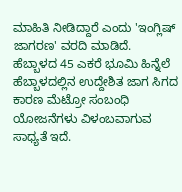ಮಾಹಿತಿ ನೀಡಿದ್ದಾರೆ ಎಂದು 'ಇಂಗ್ಲಿಷ್ ಜಾಗರಣ' ವರದಿ ಮಾಡಿದೆ.
ಹೆಬ್ಬಾಳದ 45 ಎಕರೆ ಭೂಮಿ ಹಿನ್ನೆಲೆ
ಹೆಬ್ಬಾಳದಲ್ಲಿನ ಉದ್ದೇಶಿತ ಜಾಗ ಸಿಗದ ಕಾರಣ ಮೆಟ್ರೋ ಸಂಬಂಧಿ ಯೋಜನೆಗಳು ವಿಳಂಬವಾಗುವ ಸಾಧ್ಯತೆ ಇದೆ.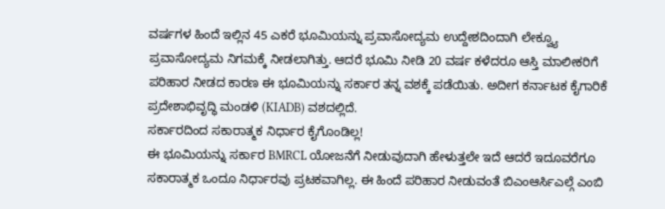ವರ್ಷಗಳ ಹಿಂದೆ ಇಲ್ಲಿನ 45 ಎಕರೆ ಭೂಮಿಯನ್ನು ಪ್ರವಾಸೋದ್ಯಮ ಉದ್ದೇಶದಿಂದಾಗಿ ಲೇಕ್ವ್ಯೂ ಪ್ರವಾಸೋದ್ಯಮ ನಿಗಮಕ್ಕೆ ನೀಡಲಾಗಿತ್ತು. ಆದರೆ ಭೂಮಿ ನೀಡಿ 20 ವರ್ಷ ಕಳೆದರೂ ಆಸ್ತಿ ಮಾಲೀಕರಿಗೆ ಪರಿಹಾರ ನೀಡದ ಕಾರಣ ಈ ಭೂಮಿಯನ್ನು ಸರ್ಕಾರ ತನ್ನ ವಶಕ್ಕೆ ಪಡೆಯಿತು. ಅದೀಗ ಕರ್ನಾಟಕ ಕೈಗಾರಿಕೆ ಪ್ರದೇಶಾಭಿವೃದ್ಧಿ ಮಂಡಳಿ (KIADB) ವಶದಲ್ಲಿದೆ.
ಸರ್ಕಾರದಿಂದ ಸಕಾರಾತ್ಮಕ ನಿರ್ಧಾರ ಕೈಗೊಂಡಿಲ್ಲ!
ಈ ಭೂಮಿಯನ್ನು ಸರ್ಕಾರ BMRCL ಯೋಜನೆಗೆ ನೀಡುವುದಾಗಿ ಹೇಳುತ್ತಲೇ ಇದೆ ಆದರೆ ಇದೂವರೆಗೂ ಸಕಾರಾತ್ಮಕ ಒಂದೂ ನಿರ್ಧಾರವು ಪ್ರಟಕವಾಗಿಲ್ಲ. ಈ ಹಿಂದೆ ಪರಿಹಾರ ನೀಡುವಂತೆ ಬಿಎಂಆರ್ಸಿಎಲ್ಗೆ ಎಂಬಿ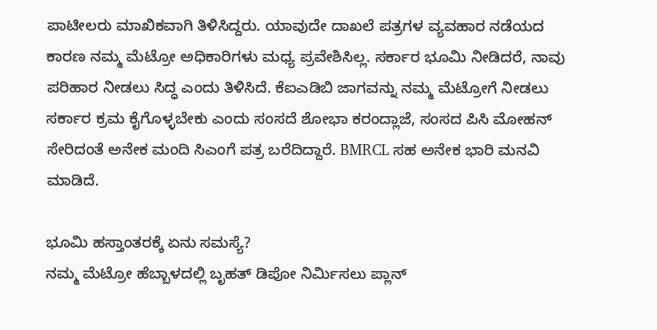ಪಾಟೀಲರು ಮಾಖಿಕವಾಗಿ ತಿಳಿಸಿದ್ದರು. ಯಾವುದೇ ದಾಖಲೆ ಪತ್ರಗಳ ವ್ಯವಹಾರ ನಡೆಯದ ಕಾರಣ ನಮ್ಮ ಮೆಟ್ರೋ ಅಧಿಕಾರಿಗಳು ಮಧ್ಯ ಪ್ರವೇಶಿಸಿಲ್ಲ. ಸರ್ಕಾರ ಭೂಮಿ ನೀಡಿದರೆ, ನಾವು ಪರಿಹಾರ ನೀಡಲು ಸಿದ್ಧ ಎಂದು ತಿಳಿಸಿದೆ. ಕೆಐಎಡಿಬಿ ಜಾಗವನ್ನು ನಮ್ಮ ಮೆಟ್ರೋಗೆ ನೀಡಲು ಸರ್ಕಾರ ಕ್ರಮ ಕೈಗೊಳ್ಳಬೇಕು ಎಂದು ಸಂಸದೆ ಶೋಭಾ ಕರಂದ್ಲಾಜೆ, ಸಂಸದ ಪಿಸಿ ಮೋಹನ್ ಸೇರಿದಂತೆ ಅನೇಕ ಮಂದಿ ಸಿಎಂಗೆ ಪತ್ರ ಬರೆದಿದ್ದಾರೆ. BMRCL ಸಹ ಅನೇಕ ಭಾರಿ ಮನವಿ ಮಾಡಿದೆ.

ಭೂಮಿ ಹಸ್ತಾಂತರಕ್ಕೆ ಏನು ಸಮಸ್ಯೆ?
ನಮ್ಮ ಮೆಟ್ರೋ ಹೆಬ್ಬಾಳದಲ್ಲಿ ಬೃಹತ್ ಡಿಪೋ ನಿರ್ಮಿಸಲು ಪ್ಲಾನ್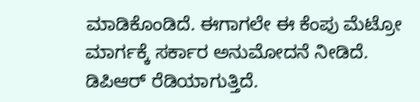ಮಾಡಿಕೊಂಡಿದೆ. ಈಗಾಗಲೇ ಈ ಕೆಂಪು ಮೆಟ್ರೋ ಮಾರ್ಗಕ್ಕೆ ಸರ್ಕಾರ ಅನುಮೋದನೆ ನೀಡಿದೆ. ಡಿಪಿಆರ್ ರೆಡಿಯಾಗುತ್ತಿದೆ.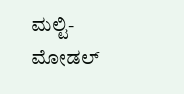ಮಲ್ಟಿ-ಮೋಡಲ್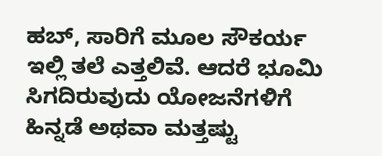ಹಬ್, ಸಾರಿಗೆ ಮೂಲ ಸೌಕರ್ಯ ಇಲ್ಲಿ ತಲೆ ಎತ್ತಲಿವೆ. ಆದರೆ ಭೂಮಿ ಸಿಗದಿರುವುದು ಯೋಜನೆಗಳಿಗೆ ಹಿನ್ನಡೆ ಅಥವಾ ಮತ್ತಷ್ಟು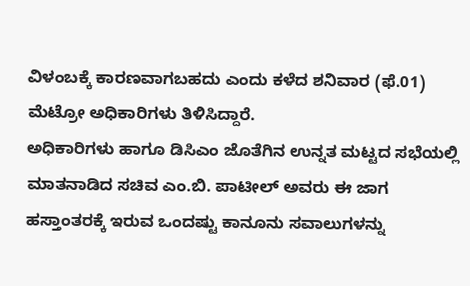ವಿಳಂಬಕ್ಕೆ ಕಾರಣವಾಗಬಹದು ಎಂದು ಕಳೆದ ಶನಿವಾರ (ಫೆ.01) ಮೆಟ್ರೋ ಅಧಿಕಾರಿಗಳು ತಿಳಿಸಿದ್ದಾರೆ.
ಅಧಿಕಾರಿಗಳು ಹಾಗೂ ಡಿಸಿಎಂ ಜೊತೆಗಿನ ಉನ್ನತ ಮಟ್ಟದ ಸಭೆಯಲ್ಲಿ ಮಾತನಾಡಿದ ಸಚಿವ ಎಂ.ಬಿ. ಪಾಟೀಲ್ ಅವರು ಈ ಜಾಗ ಹಸ್ತಾಂತರಕ್ಕೆ ಇರುವ ಒಂದಷ್ಟು ಕಾನೂನು ಸವಾಲುಗಳನ್ನು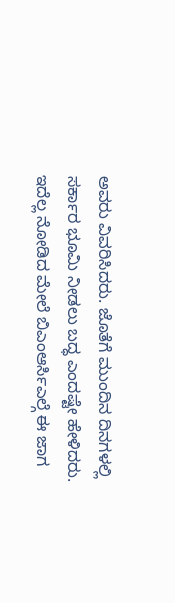ಅವರು ವಿವರಿಸಿದರು. ಜೊತೆಗೆ ಮುಂದಿನ ದಿನಗಳಲ್ಲಿ ಸರ್ಕಾರ ಭೂಮಿ ನೀಡಲು ಬದ್ಧ ಎಂದಷ್ಟೇ ಹೇಳಿದರು. ಇದೆಲ್ಲ ನೋಡಿದ ಮೇಲೆ ಬಿಎಂಆರ್ಸಿಎಲ್ಗೆ ಈ ಜಾಗ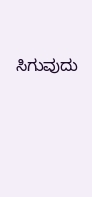ಸಿಗುವುದು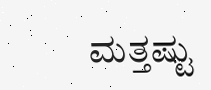ಮತ್ತಷ್ಟು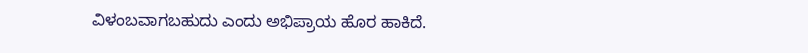ವಿಳಂಬವಾಗಬಹುದು ಎಂದು ಅಭಿಪ್ರಾಯ ಹೊರ ಹಾಕಿದೆ.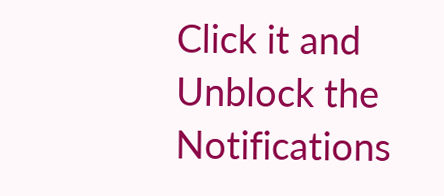Click it and Unblock the Notifications